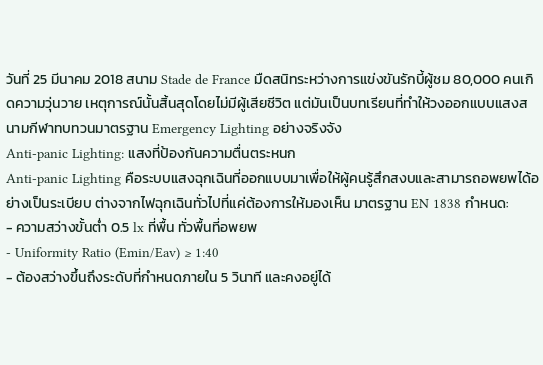วันที่ 25 มีนาคม 2018 สนาม Stade de France มืดสนิทระหว่างการแข่งขันรักบี้ผู้ชม 80,000 คนเกิดความวุ่นวาย เหตุการณ์นั้นสิ้นสุดโดยไม่มีผู้เสียชีวิต แต่มันเป็นบทเรียนที่ทำให้วงออกแบบแสงสนามกีฬาทบทวนมาตรฐาน Emergency Lighting อย่างจริงจัง
Anti-panic Lighting: แสงที่ป้องกันความตื่นตระหนก
Anti-panic Lighting คือระบบแสงฉุกเฉินที่ออกแบบมาเพื่อให้ผู้คนรู้สึกสงบและสามารถอพยพได้อย่างเป็นระเบียบ ต่างจากไฟฉุกเฉินทั่วไปที่แค่ต้องการให้มองเห็น มาตรฐาน EN 1838 กำหนด:
- ความสว่างขั้นต่ำ 0.5 lx ที่พื้น ทั่วพื้นที่อพยพ
- Uniformity Ratio (Emin/Eav) ≥ 1:40
- ต้องสว่างขึ้นถึงระดับที่กำหนดภายใน 5 วินาที และคงอยู่ได้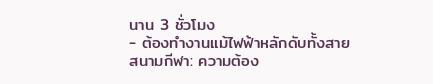นาน 3 ชั่วโมง
- ต้องทำงานแม้ไฟฟ้าหลักดับทั้งสาย
สนามกีฬา: ความต้อง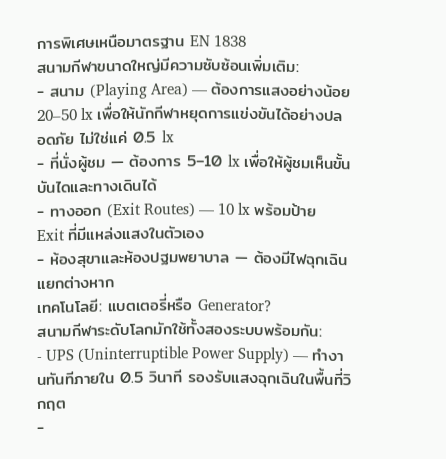การพิเศษเหนือมาตรฐาน EN 1838
สนามกีฬาขนาดใหญ่มีความซับซ้อนเพิ่มเติม:
- สนาม (Playing Area) — ต้องการแสงอย่างน้อย 20–50 lx เพื่อให้นักกีฬาหยุดการแข่งขันได้อย่างปลอดภัย ไม่ใช่แค่ 0.5 lx
- ที่นั่งผู้ชม — ต้องการ 5–10 lx เพื่อให้ผู้ชมเห็นขั้นบันไดและทางเดินได้
- ทางออก (Exit Routes) — 10 lx พร้อมป้าย Exit ที่มีแหล่งแสงในตัวเอง
- ห้องสุขาและห้องปฐมพยาบาล — ต้องมีไฟฉุกเฉินแยกต่างหาก
เทคโนโลยี: แบตเตอรี่หรือ Generator?
สนามกีฬาระดับโลกมักใช้ทั้งสองระบบพร้อมกัน:
- UPS (Uninterruptible Power Supply) — ทำงานทันทีภายใน 0.5 วินาที รองรับแสงฉุกเฉินในพื้นที่วิกฤต
-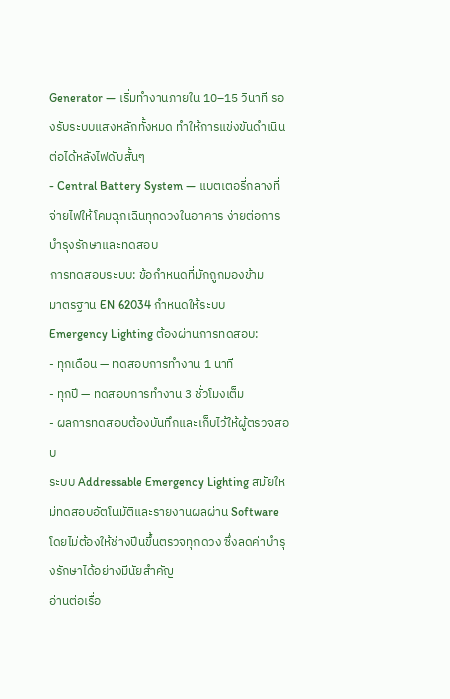Generator — เริ่มทำงานภายใน 10–15 วินาที รองรับระบบแสงหลักทั้งหมด ทำให้การแข่งขันดำเนินต่อได้หลังไฟดับสั้นๆ
- Central Battery System — แบตเตอรี่กลางที่จ่ายไฟให้โคมฉุกเฉินทุกดวงในอาคาร ง่ายต่อการบำรุงรักษาและทดสอบ
การทดสอบระบบ: ข้อกำหนดที่มักถูกมองข้าม
มาตรฐาน EN 62034 กำหนดให้ระบบ Emergency Lighting ต้องผ่านการทดสอบ:
- ทุกเดือน — ทดสอบการทำงาน 1 นาที
- ทุกปี — ทดสอบการทำงาน 3 ชั่วโมงเต็ม
- ผลการทดสอบต้องบันทึกและเก็บไว้ให้ผู้ตรวจสอบ
ระบบ Addressable Emergency Lighting สมัยใหม่ทดสอบอัตโนมัติและรายงานผลผ่าน Software โดยไม่ต้องให้ช่างปีนขึ้นตรวจทุกดวง ซึ่งลดค่าบำรุงรักษาได้อย่างมีนัยสำคัญ
อ่านต่อเรื่อ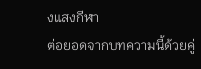งแสงกีฬา
ต่อยอดจากบทความนี้ด้วยคู่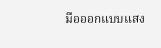มือออกแบบแสง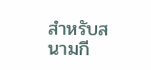สำหรับสนามกี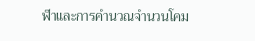ฬาและการคำนวณจำนวนโคม